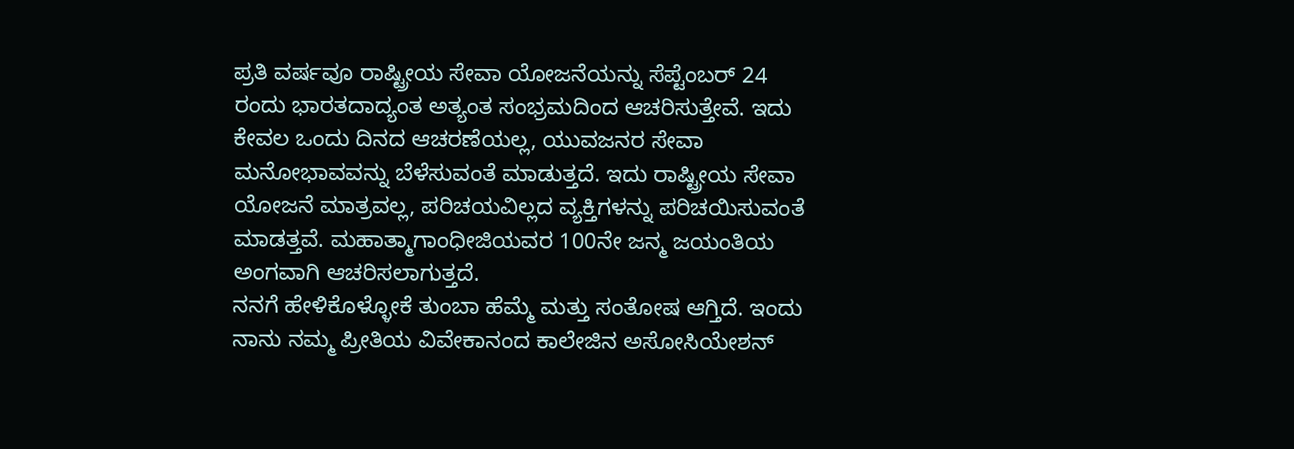ಪ್ರತಿ ವರ್ಷವೂ ರಾಷ್ಟ್ರೀಯ ಸೇವಾ ಯೋಜನೆಯನ್ನು ಸೆಪ್ಟೆಂಬರ್ 24 ರಂದು ಭಾರತದಾದ್ಯಂತ ಅತ್ಯಂತ ಸಂಭ್ರಮದಿಂದ ಆಚರಿಸುತ್ತೇವೆ. ಇದು ಕೇವಲ ಒಂದು ದಿನದ ಆಚರಣೆಯಲ್ಲ, ಯುವಜನರ ಸೇವಾ ಮನೋಭಾವವನ್ನು ಬೆಳೆಸುವಂತೆ ಮಾಡುತ್ತದೆ. ಇದು ರಾಷ್ಟ್ರೀಯ ಸೇವಾ ಯೋಜನೆ ಮಾತ್ರವಲ್ಲ, ಪರಿಚಯವಿಲ್ಲದ ವ್ಯಕ್ತಿಗಳನ್ನು ಪರಿಚಯಿಸುವಂತೆ ಮಾಡತ್ತವೆ. ಮಹಾತ್ಮಾಗಾಂಧೀಜಿಯವರ 100ನೇ ಜನ್ಮ ಜಯಂತಿಯ ಅಂಗವಾಗಿ ಆಚರಿಸಲಾಗುತ್ತದೆ.
ನನಗೆ ಹೇಳಿಕೊಳ್ಳೋಕೆ ತುಂಬಾ ಹೆಮ್ಮೆ ಮತ್ತು ಸಂತೋಷ ಆಗ್ತಿದೆ. ಇಂದು ನಾನು ನಮ್ಮ ಪ್ರೀತಿಯ ವಿವೇಕಾನಂದ ಕಾಲೇಜಿನ ಅಸೋಸಿಯೇಶನ್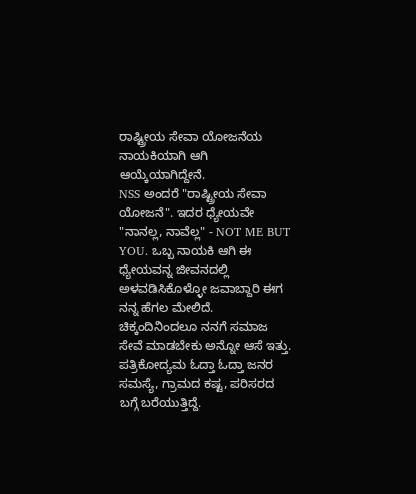ರಾಷ್ಟ್ರೀಯ ಸೇವಾ ಯೋಜನೆಯ ನಾಯಕಿಯಾಗಿ ಆಗಿ ಆಯ್ಕೆಯಾಗಿದ್ದೇನೆ.
NSS ಅಂದರೆ "ರಾಷ್ಟ್ರೀಯ ಸೇವಾ ಯೋಜನೆ". ಇದರ ಧ್ಯೇಯವೇ "ನಾನಲ್ಲ, ನಾವೆಲ್ಲ" - NOT ME BUT YOU. ಒಬ್ಬ ನಾಯಕಿ ಆಗಿ ಈ ಧ್ಯೇಯವನ್ನ ಜೀವನದಲ್ಲಿ ಅಳವಡಿಸಿಕೊಳ್ಳೋ ಜವಾಬ್ದಾರಿ ಈಗ ನನ್ನ ಹೆಗಲ ಮೇಲಿದೆ.
ಚಿಕ್ಕಂದಿನಿಂದಲೂ ನನಗೆ ಸಮಾಜ ಸೇವೆ ಮಾಡಬೇಕು ಅನ್ನೋ ಆಸೆ ಇತ್ತು. ಪತ್ರಿಕೋದ್ಯಮ ಓದ್ತಾ ಓದ್ತಾ ಜನರ ಸಮಸ್ಯೆ, ಗ್ರಾಮದ ಕಷ್ಟ, ಪರಿಸರದ ಬಗ್ಗೆ ಬರೆಯುತ್ತಿದ್ದೆ.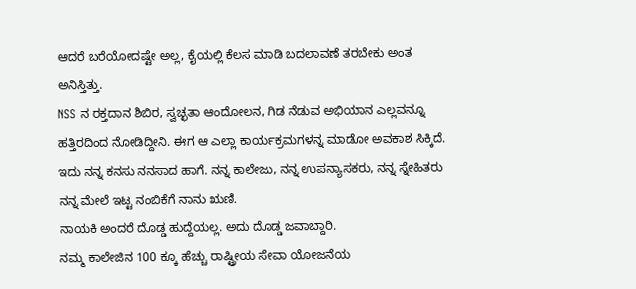ಆದರೆ ಬರೆಯೋದಷ್ಟೇ ಅಲ್ಲ, ಕೈಯಲ್ಲಿ ಕೆಲಸ ಮಾಡಿ ಬದಲಾವಣೆ ತರಬೇಕು ಅಂತ ಅನಿಸ್ತಿತ್ತು.
NSS ನ ರಕ್ತದಾನ ಶಿಬಿರ, ಸ್ವಚ್ಛತಾ ಆಂದೋಲನ, ಗಿಡ ನೆಡುವ ಅಭಿಯಾನ ಎಲ್ಲವನ್ನೂ ಹತ್ತಿರದಿಂದ ನೋಡಿದ್ದೀನಿ. ಈಗ ಆ ಎಲ್ಲಾ ಕಾರ್ಯಕ್ರಮಗಳನ್ನ ಮಾಡೋ ಅವಕಾಶ ಸಿಕ್ಕಿದೆ. ಇದು ನನ್ನ ಕನಸು ನನಸಾದ ಹಾಗೆ. ನನ್ನ ಕಾಲೇಜು, ನನ್ನ ಉಪನ್ಯಾಸಕರು, ನನ್ನ ಸ್ನೇಹಿತರು ನನ್ನ ಮೇಲೆ ಇಟ್ಟ ನಂಬಿಕೆಗೆ ನಾನು ಋಣಿ.
ನಾಯಕಿ ಅಂದರೆ ದೊಡ್ಡ ಹುದ್ದೆಯಲ್ಲ. ಅದು ದೊಡ್ಡ ಜವಾಬ್ದಾರಿ.
ನಮ್ಮ ಕಾಲೇಜಿನ 100 ಕ್ಕೂ ಹೆಚ್ಚು ರಾಷ್ಟ್ರೀಯ ಸೇವಾ ಯೋಜನೆಯ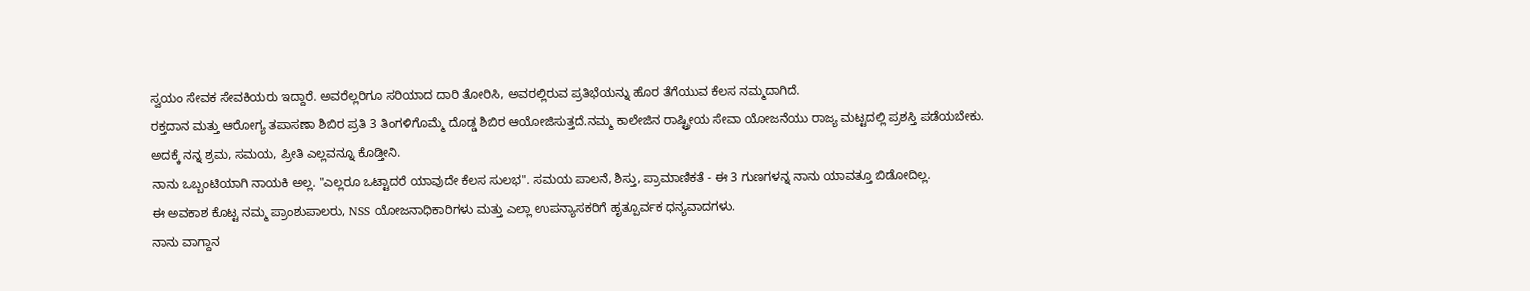ಸ್ವಯಂ ಸೇವಕ ಸೇವಕಿಯರು ಇದ್ದಾರೆ. ಅವರೆಲ್ಲರಿಗೂ ಸರಿಯಾದ ದಾರಿ ತೋರಿಸಿ, ಅವರಲ್ಲಿರುವ ಪ್ರತಿಭೆಯನ್ನು ಹೊರ ತೆಗೆಯುವ ಕೆಲಸ ನಮ್ಮದಾಗಿದೆ.
ರಕ್ತದಾನ ಮತ್ತು ಆರೋಗ್ಯ ತಪಾಸಣಾ ಶಿಬಿರ ಪ್ರತಿ 3 ತಿಂಗಳಿಗೊಮ್ಮೆ ದೊಡ್ಡ ಶಿಬಿರ ಆಯೋಜಿಸುತ್ತದೆ.ನಮ್ಮ ಕಾಲೇಜಿನ ರಾಷ್ಟ್ರೀಯ ಸೇವಾ ಯೋಜನೆಯು ರಾಜ್ಯ ಮಟ್ಟದಲ್ಲಿ ಪ್ರಶಸ್ತಿ ಪಡೆಯಬೇಕು. ಅದಕ್ಕೆ ನನ್ನ ಶ್ರಮ, ಸಮಯ, ಪ್ರೀತಿ ಎಲ್ಲವನ್ನೂ ಕೊಡ್ತೀನಿ.
ನಾನು ಒಬ್ಬಂಟಿಯಾಗಿ ನಾಯಕಿ ಅಲ್ಲ. "ಎಲ್ಲರೂ ಒಟ್ಟಾದರೆ ಯಾವುದೇ ಕೆಲಸ ಸುಲಭ". ಸಮಯ ಪಾಲನೆ, ಶಿಸ್ತು, ಪ್ರಾಮಾಣಿಕತೆ - ಈ 3 ಗುಣಗಳನ್ನ ನಾನು ಯಾವತ್ತೂ ಬಿಡೋದಿಲ್ಲ.
ಈ ಅವಕಾಶ ಕೊಟ್ಟ ನಮ್ಮ ಪ್ರಾಂಶುಪಾಲರು, NSS ಯೋಜನಾಧಿಕಾರಿಗಳು ಮತ್ತು ಎಲ್ಲಾ ಉಪನ್ಯಾಸಕರಿಗೆ ಹೃತ್ಪೂರ್ವಕ ಧನ್ಯವಾದಗಳು.
ನಾನು ವಾಗ್ದಾನ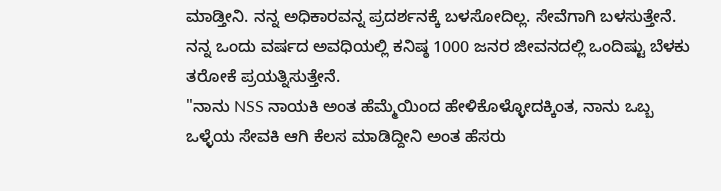ಮಾಡ್ತೀನಿ. ನನ್ನ ಅಧಿಕಾರವನ್ನ ಪ್ರದರ್ಶನಕ್ಕೆ ಬಳಸೋದಿಲ್ಲ. ಸೇವೆಗಾಗಿ ಬಳಸುತ್ತೇನೆ. ನನ್ನ ಒಂದು ವರ್ಷದ ಅವಧಿಯಲ್ಲಿ ಕನಿಷ್ಠ 1000 ಜನರ ಜೀವನದಲ್ಲಿ ಒಂದಿಷ್ಟು ಬೆಳಕು ತರೋಕೆ ಪ್ರಯತ್ನಿಸುತ್ತೇನೆ.
"ನಾನು NSS ನಾಯಕಿ ಅಂತ ಹೆಮ್ಮೆಯಿಂದ ಹೇಳಿಕೊಳ್ಳೋದಕ್ಕಿಂತ, ನಾನು ಒಬ್ಬ ಒಳ್ಳೆಯ ಸೇವಕಿ ಆಗಿ ಕೆಲಸ ಮಾಡಿದ್ದೀನಿ ಅಂತ ಹೆಸರು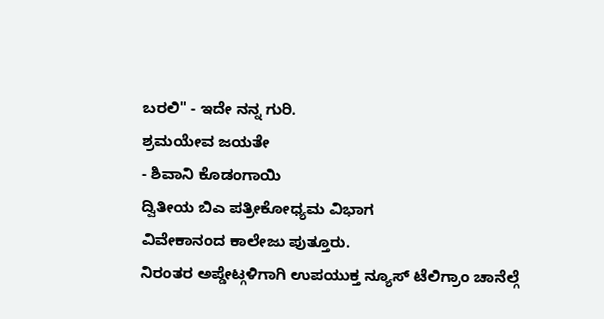ಬರಲಿ" - ಇದೇ ನನ್ನ ಗುರಿ.
ಶ್ರಮಯೇವ ಜಯತೇ
- ಶಿವಾನಿ ಕೊಡಂಗಾಯಿ
ದ್ವಿತೀಯ ಬಿಎ ಪತ್ರೀಕೋಧ್ಯಮ ವಿಭಾಗ
ವಿವೇಕಾನಂದ ಕಾಲೇಜು ಪುತ್ತೂರು.
ನಿರಂತರ ಅಪ್ಡೇಟ್ಗಳಿಗಾಗಿ ಉಪಯುಕ್ತ ನ್ಯೂಸ್ ಟೆಲಿಗ್ರಾಂ ಚಾನೆಲ್ಗೆ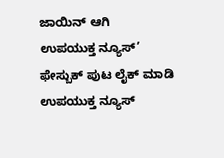ಜಾಯಿನ್ ಆಗಿ
ಉಪಯುಕ್ತ ನ್ಯೂಸ್’ ಫೇಸ್ಬುಕ್ ಪುಟ ಲೈಕ್ ಮಾಡಿ
ಉಪಯುಕ್ತ ನ್ಯೂಸ್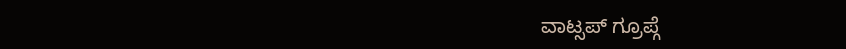ವಾಟ್ಸಪ್ ಗ್ರೂಪ್ಗೆ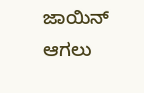ಜಾಯಿನ್ ಆಗಲು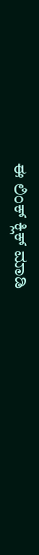ಈ ಲಿಂಕ್ ಕ್ಲಿಕ್ ಮಾಡಿ